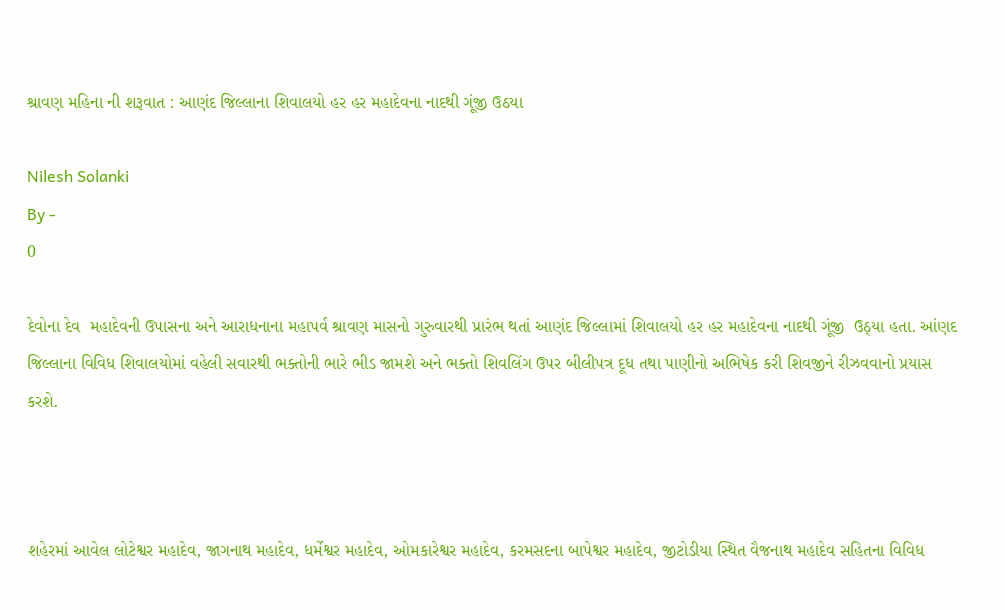શ્રાવણ મહિના ની શરૂવાત : આણંદ જિલ્લાના શિવાલયો હર હર મહાદેવના નાદથી ગૂંજી ઉઠયા

Nilesh Solanki
By -
0

દેવોના દેવ  મહાદેવની ઉપાસના અને આરાધનાના મહાપર્વ શ્રાવણ માસનો ગુરુવારથી પ્રારંભ થતાં આણંદ જિલ્લામાં શિવાલયો હર હર મહાદેવના નાદથી ગૂંજી  ઉઠ્યા હતા. આંણદ જિલ્લાના વિવિધ શિવાલયોમાં વહેલી સવારથી ભક્તોની ભારે ભીડ જામશે અને ભક્તો શિવલિંગ ઉપર બીલીપત્ર દૂધ તથા પાણીનો અભિષેક કરી શિવજીને રીઝવવાનો પ્રયાસ કરશે.



શહેરમાં આવેલ લોટેશ્વર મહાદેવ, જાગનાથ મહાદેવ, ધર્મેશ્વર મહાદેવ, ઓમકારેશ્વર મહાદેવ, કરમસદના બાપેશ્વર મહાદેવ, જીટોડીયા સ્થિત વૈજનાથ મહાદેવ સહિતના વિવિધ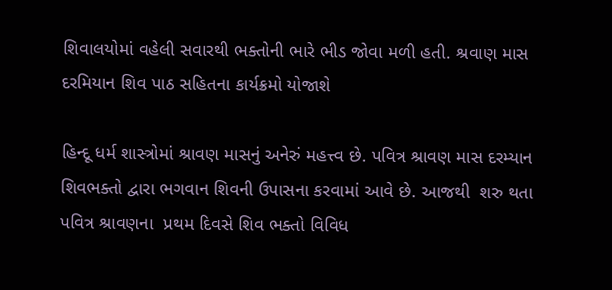શિવાલયોમાં વહેલી સવારથી ભક્તોની ભારે ભીડ જોવા મળી હતી. શ્રવાણ માસ દરમિયાન શિવ પાઠ સહિતના કાર્યક્રમો યોજાશે

હિન્દૂ ધર્મ શાસ્ત્રોમાં શ્રાવણ માસનું અનેરું મહત્ત્વ છે. પવિત્ર શ્રાવણ માસ દરમ્યાન શિવભક્તો દ્વારા ભગવાન શિવની ઉપાસના કરવામાં આવે છે. આજથી  શરુ થતા પવિત્ર શ્રાવણના  પ્રથમ દિવસે શિવ ભક્તો વિવિધ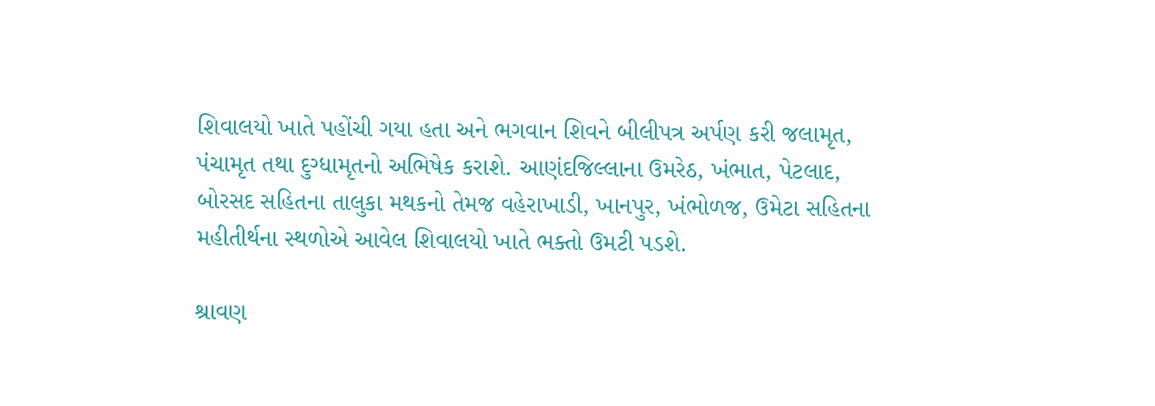શિવાલયો ખાતે પહોંચી ગયા હતા અને ભગવાન શિવને બીલીપત્ર અર્પણ કરી જલામૃત, પંચામૃત તથા દુગ્ધામૃતનો અભિષેક કરાશે. આણંદજિલ્લાના ઉમરેઠ, ખંભાત, પેટલાદ, બોરસદ સહિતના તાલુકા મથકનો તેમજ વહેરાખાડી, ખાનપુર, ખંભોળજ, ઉમેટા સહિતના મહીતીર્થના સ્થળોએ આવેલ શિવાલયો ખાતે ભક્તો ઉમટી પડશે.

શ્રાવણ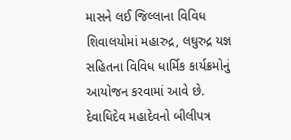માસને લઈ જિલ્લાના વિવિધ શિવાલયોમાં મહારુદ્ર, લઘુરુદ્ર યજ્ઞ સહિતના વિવિધ ધાર્મિક કાર્યક્રમોનું આયોજન કરવામાં આવે છે. દેવાધિદેવ મહાદેવનો બીલીપત્ર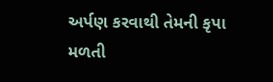અર્પણ કરવાથી તેમની કૃપા મળતી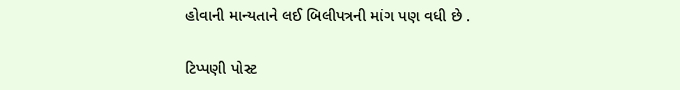હોવાની માન્યતાને લઈ બિલીપત્રની માંગ પણ વધી છે .

ટિપ્પણી પોસ્ટ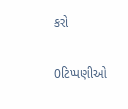કરો

0ટિપ્પણીઓ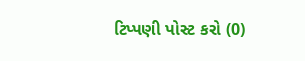ટિપ્પણી પોસ્ટ કરો (0)